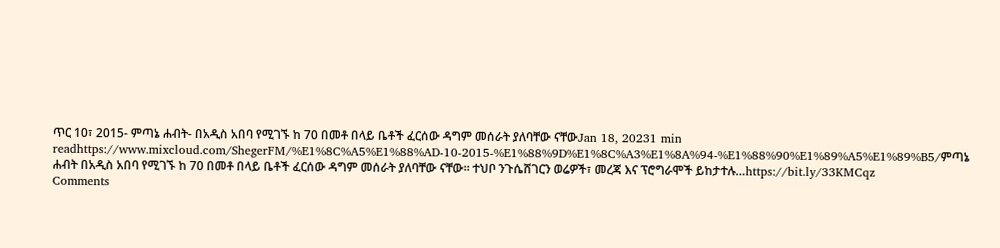ጥር 10፣ 2015- ምጣኔ ሐብት- በአዲስ አበባ የሚገኙ ከ 70 በመቶ በላይ ቤቶች ፈርሰው ዳግም መሰራት ያለባቸው ናቸውJan 18, 20231 min readhttps://www.mixcloud.com/ShegerFM/%E1%8C%A5%E1%88%AD-10-2015-%E1%88%9D%E1%8C%A3%E1%8A%94-%E1%88%90%E1%89%A5%E1%89%B5/ምጣኔ ሐብት በአዲስ አበባ የሚገኙ ከ 70 በመቶ በላይ ቤቶች ፈርሰው ዳግም መሰራት ያለባቸው ናቸው፡፡ ተህቦ ንጉሴሸገርን ወሬዎች፣ መረጃ እና ፕሮግራሞች ይከታተሉ…https://bit.ly/33KMCqz
Comments